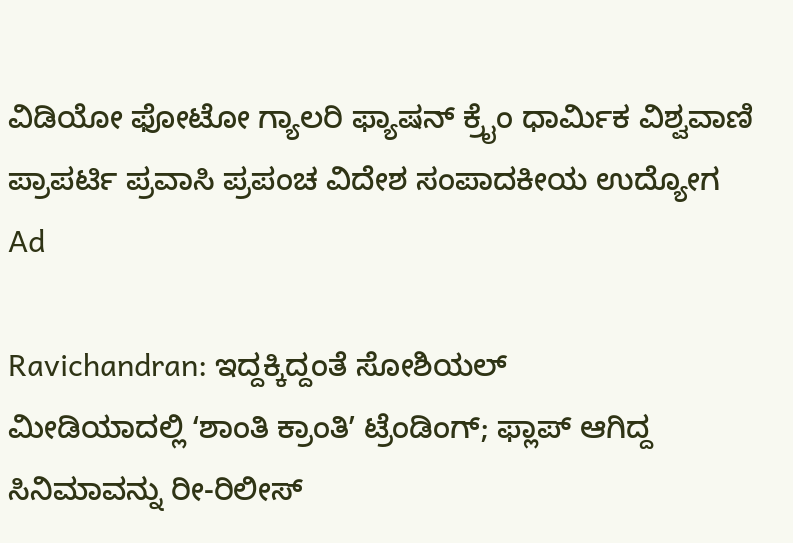ವಿಡಿಯೋ ಫೋಟೋ ಗ್ಯಾಲರಿ ಫ್ಯಾಷನ್ ಕ್ರೈಂ ಧಾರ್ಮಿಕ ವಿಶ್ವವಾಣಿ ಪ್ರಾಪರ್ಟಿ ಪ್ರವಾಸಿ ಪ್ರಪಂಚ ವಿದೇಶ ಸಂಪಾದಕೀಯ ಉದ್ಯೋಗ
Ad

Ravichandran: ಇದ್ದಕ್ಕಿದ್ದಂತೆ ಸೋಶಿಯಲ್‌ ಮೀಡಿಯಾದಲ್ಲಿ ‌ʻಶಾಂತಿ ಕ್ರಾಂತಿʼ ಟ್ರೆಂಡಿಂಗ್; ಫ್ಲಾಪ್‌ ಆಗಿದ್ದ ಸಿನಿಮಾವನ್ನು ರೀ-ರಿಲೀಸ್‌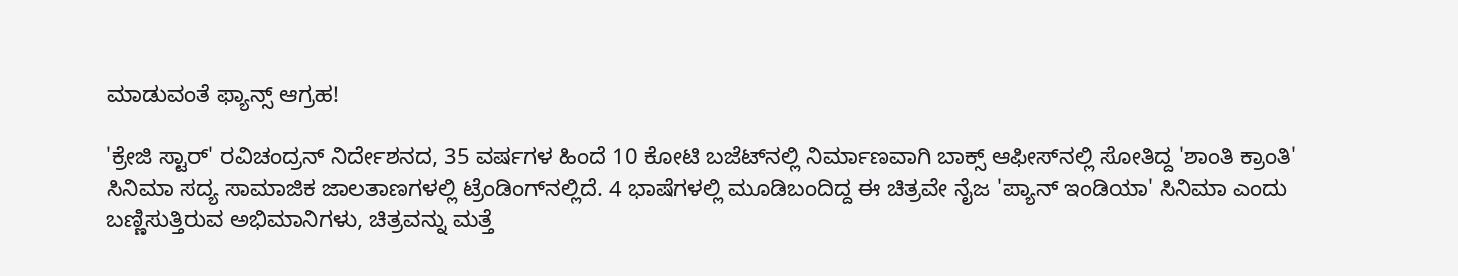ಮಾಡುವಂತೆ ಫ್ಯಾನ್ಸ್‌ ಆಗ್ರಹ!

'ಕ್ರೇಜಿ ಸ್ಟಾರ್' ರವಿಚಂದ್ರನ್ ನಿರ್ದೇಶನದ, 35 ವರ್ಷಗಳ ಹಿಂದೆ 10 ಕೋಟಿ ಬಜೆಟ್‌ನಲ್ಲಿ ನಿರ್ಮಾಣವಾಗಿ ಬಾಕ್ಸ್ ಆಫೀಸ್‌ನಲ್ಲಿ ಸೋತಿದ್ದ 'ಶಾಂತಿ ಕ್ರಾಂತಿ' ಸಿನಿಮಾ ಸದ್ಯ ಸಾಮಾಜಿಕ ಜಾಲತಾಣಗಳಲ್ಲಿ ಟ್ರೆಂಡಿಂಗ್‌ನಲ್ಲಿದೆ. 4 ಭಾಷೆಗಳಲ್ಲಿ ಮೂಡಿಬಂದಿದ್ದ ಈ ಚಿತ್ರವೇ ನೈಜ 'ಪ್ಯಾನ್ ಇಂಡಿಯಾ' ಸಿನಿಮಾ ಎಂದು ಬಣ್ಣಿಸುತ್ತಿರುವ ಅಭಿಮಾನಿಗಳು, ಚಿತ್ರವನ್ನು ಮತ್ತೆ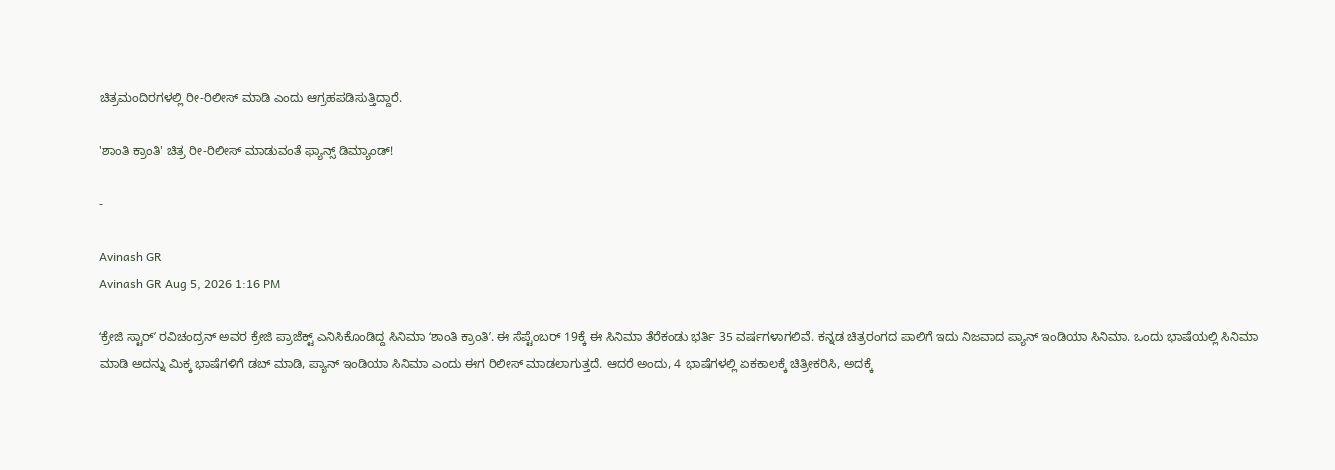ಚಿತ್ರಮಂದಿರಗಳಲ್ಲಿ ರೀ-ರಿಲೀಸ್ ಮಾಡಿ ಎಂದು ಆಗ್ರಹಪಡಿಸುತ್ತಿದ್ದಾರೆ.

'ಶಾಂತಿ ಕ್ರಾಂತಿ' ಚಿತ್ರ ರೀ-ರಿಲೀಸ್‌ ಮಾಡುವಂತೆ ಫ್ಯಾನ್ಸ್‌ ಡಿಮ್ಯಾಂಡ್!

-

Avinash GR
Avinash GR Aug 5, 2026 1:16 PM

ʻಕ್ರೇಜಿ ಸ್ಟಾರ್‌ʼ ರವಿಚಂದ್ರನ್‌ ಅವರ ಕ್ರೇಜಿ ಪ್ರಾಜೆಕ್ಟ್‌ ಎನಿಸಿಕೊಂಡಿದ್ದ ಸಿನಿಮಾ ʻಶಾಂತಿ ಕ್ರಾಂತಿʼ. ಈ ಸೆಪ್ಟೆಂಬರ್‌ 19ಕ್ಕೆ ಈ ಸಿನಿಮಾ ತೆರೆಕಂಡು ಭರ್ತಿ 35 ವರ್ಷಗಳಾಗಲಿವೆ. ಕನ್ನಡ ಚಿತ್ರರಂಗದ ಪಾಲಿಗೆ ಇದು ನಿಜವಾದ ಪ್ಯಾನ್‌ ಇಂಡಿಯಾ ಸಿನಿಮಾ. ಒಂದು ಭಾಷೆಯಲ್ಲಿ ಸಿನಿಮಾ ಮಾಡಿ ಅದನ್ನು ಮಿಕ್ಕ ಭಾಷೆಗಳಿಗೆ ಡಬ್‌ ಮಾಡಿ, ಪ್ಯಾನ್‌ ಇಂಡಿಯಾ ಸಿನಿಮಾ ಎಂದು ಈಗ ರಿಲೀಸ್‌ ಮಾಡಲಾಗುತ್ತದೆ. ಆದರೆ ಅಂದು, 4 ಭಾಷೆಗಳಲ್ಲಿ ಏಕಕಾಲಕ್ಕೆ ಚಿತ್ರೀಕರಿಸಿ, ಅದಕ್ಕೆ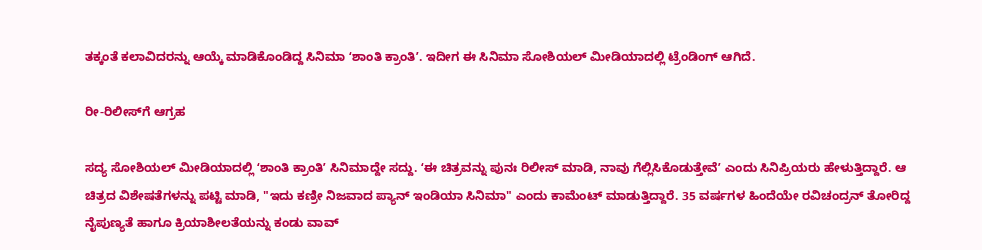ತಕ್ಕಂತೆ ಕಲಾವಿದರನ್ನು ಆಯ್ಕೆ ಮಾಡಿಕೊಂಡಿದ್ದ ಸಿನಿಮಾ ʻಶಾಂತಿ ಕ್ರಾಂತಿʼ. ಇದೀಗ ಈ ಸಿನಿಮಾ ಸೋಶಿಯಲ್‌ ಮೀಡಿಯಾದಲ್ಲಿ ಟ್ರೆಂಡಿಂಗ್‌ ಆಗಿದೆ.

ರೀ-ರಿಲೀಸ್‌ಗೆ ಆಗ್ರಹ

ಸದ್ಯ ಸೋಶಿಯಲ್‌ ಮೀಡಿಯಾದಲ್ಲಿ ʻಶಾಂತಿ ಕ್ರಾಂತಿʼ ಸಿನಿಮಾದ್ದೇ ಸದ್ದು. ʻಈ ಚಿತ್ರವನ್ನು ಪುನಃ ರಿಲೀಸ್‌ ಮಾಡಿ, ನಾವು ಗೆಲ್ಲಿಸಿಕೊಡುತ್ತೇವೆʼ ಎಂದು ಸಿನಿಪ್ರಿಯರು ಹೇಳುತ್ತಿದ್ದಾರೆ. ಆ ಚಿತ್ರದ ವಿಶೇಷತೆಗಳನ್ನು ಪಟ್ಟಿ ಮಾಡಿ, "ಇದು ಕಣ್ರೀ ನಿಜವಾದ ಪ್ಯಾನ್‌ ಇಂಡಿಯಾ ಸಿನಿಮಾ" ಎಂದು ಕಾಮೆಂಟ್‌ ಮಾಡುತ್ತಿದ್ದಾರೆ. 35 ವರ್ಷಗಳ ಹಿಂದೆಯೇ ರವಿಚಂದ್ರನ್‌ ತೋರಿದ್ದ ನೈಪುಣ್ಯತೆ ಹಾಗೂ ಕ್ರಿಯಾಶೀಲತೆಯನ್ನು ಕಂಡು ವಾವ್‌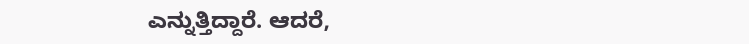ಎನ್ನುತ್ತಿದ್ದಾರೆ. ಆದರೆ,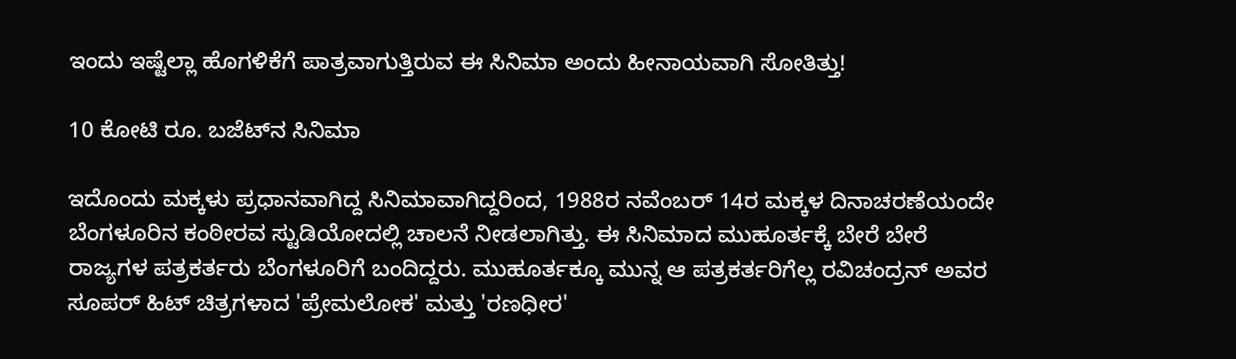ಇಂದು ಇಷ್ಟೆಲ್ಲಾ ಹೊಗಳಿಕೆಗೆ ಪಾತ್ರವಾಗುತ್ತಿರುವ ಈ ಸಿನಿಮಾ ಅಂದು ಹೀನಾಯವಾಗಿ ಸೋತಿತ್ತು!

10 ಕೋಟಿ ರೂ. ಬಜೆಟ್‌ನ ಸಿನಿಮಾ

ಇದೊಂದು ಮಕ್ಕಳು ಪ್ರಧಾನವಾಗಿದ್ದ ಸಿನಿಮಾವಾಗಿದ್ದರಿಂದ, 1988ರ ನವೆಂಬರ್ 14ರ ಮಕ್ಕಳ ದಿನಾಚರಣೆಯಂದೇ ಬೆಂಗಳೂರಿನ ಕಂಠೀರವ ಸ್ಟುಡಿಯೋದಲ್ಲಿ ಚಾಲನೆ ನೀಡಲಾಗಿತ್ತು. ಈ ಸಿನಿಮಾದ ಮುಹೂರ್ತಕ್ಕೆ ಬೇರೆ ಬೇರೆ ರಾಜ್ಯಗಳ ಪತ್ರಕರ್ತರು ಬೆಂಗಳೂರಿಗೆ ಬಂದಿದ್ದರು. ಮುಹೂರ್ತಕ್ಕೂ ಮುನ್ನ ಆ ಪತ್ರಕರ್ತರಿಗೆಲ್ಲ ರವಿಚಂದ್ರನ್ ಅವರ ಸೂಪರ್ ಹಿಟ್ ಚಿತ್ರಗಳಾದ 'ಪ್ರೇಮಲೋಕ' ಮತ್ತು 'ರಣಧೀರ'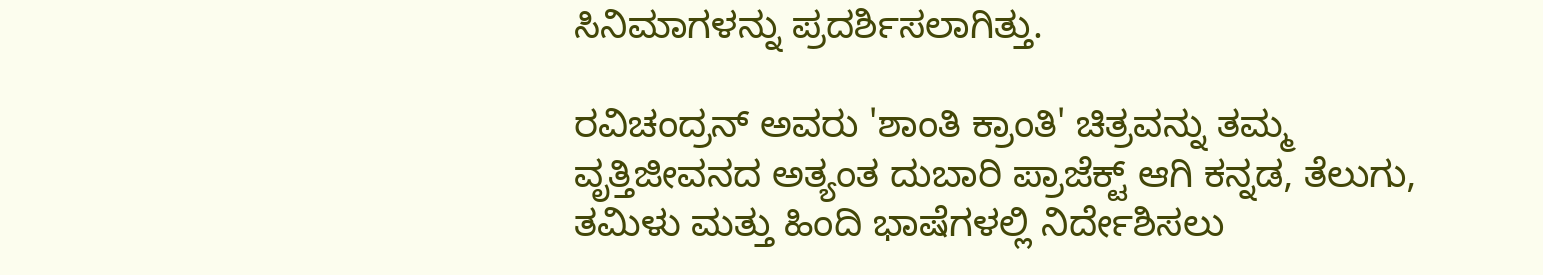ಸಿನಿಮಾಗಳನ್ನು ಪ್ರದರ್ಶಿಸಲಾಗಿತ್ತು.

ರವಿಚಂದ್ರನ್ ಅವರು 'ಶಾಂತಿ ಕ್ರಾಂತಿ' ಚಿತ್ರವನ್ನು ತಮ್ಮ ವೃತ್ತಿಜೀವನದ ಅತ್ಯಂತ ದುಬಾರಿ ಪ್ರಾಜೆಕ್ಟ್ ಆಗಿ ಕನ್ನಡ, ತೆಲುಗು, ತಮಿಳು ಮತ್ತು ಹಿಂದಿ ಭಾಷೆಗಳಲ್ಲಿ ನಿರ್ದೇಶಿಸಲು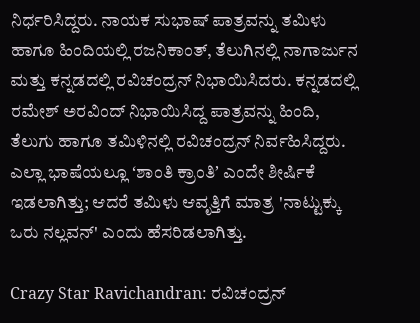ನಿರ್ಧರಿಸಿದ್ದರು. ನಾಯಕ ಸುಭಾಷ್‌ ಪಾತ್ರವನ್ನು ತಮಿಳು ಹಾಗೂ ಹಿಂದಿಯಲ್ಲಿ ರಜನಿಕಾಂತ್, ತೆಲುಗಿನಲ್ಲಿ ನಾಗಾರ್ಜುನ ಮತ್ತು ಕನ್ನಡದಲ್ಲಿ ರವಿಚಂದ್ರನ್ ನಿಭಾಯಿಸಿದರು. ಕನ್ನಡದಲ್ಲಿ ರಮೇಶ್‌ ಅರವಿಂದ್ ನಿಭಾಯಿಸಿದ್ದ ಪಾತ್ರವನ್ನು ಹಿಂದಿ, ತೆಲುಗು ಹಾಗೂ ತಮಿಳಿನಲ್ಲಿ ರವಿಚಂದ್ರನ್‌ ನಿರ್ವಹಿಸಿದ್ದರು. ಎಲ್ಲಾ ಭಾಷೆಯಲ್ಲೂ ʻಶಾಂತಿ ಕ್ರಾಂತಿʼ ಎಂದೇ ಶೀರ್ಷಿಕೆ ಇಡಲಾಗಿತ್ತು; ಆದರೆ ತಮಿಳು ಆವೃತ್ತಿಗೆ ಮಾತ್ರ 'ನಾಟ್ಟುಕ್ಕು ಒರು ನಲ್ಲವನ್' ಎಂದು ಹೆಸರಿಡಲಾಗಿತ್ತು.

Crazy Star Ravichandran: ರವಿಚಂದ್ರನ್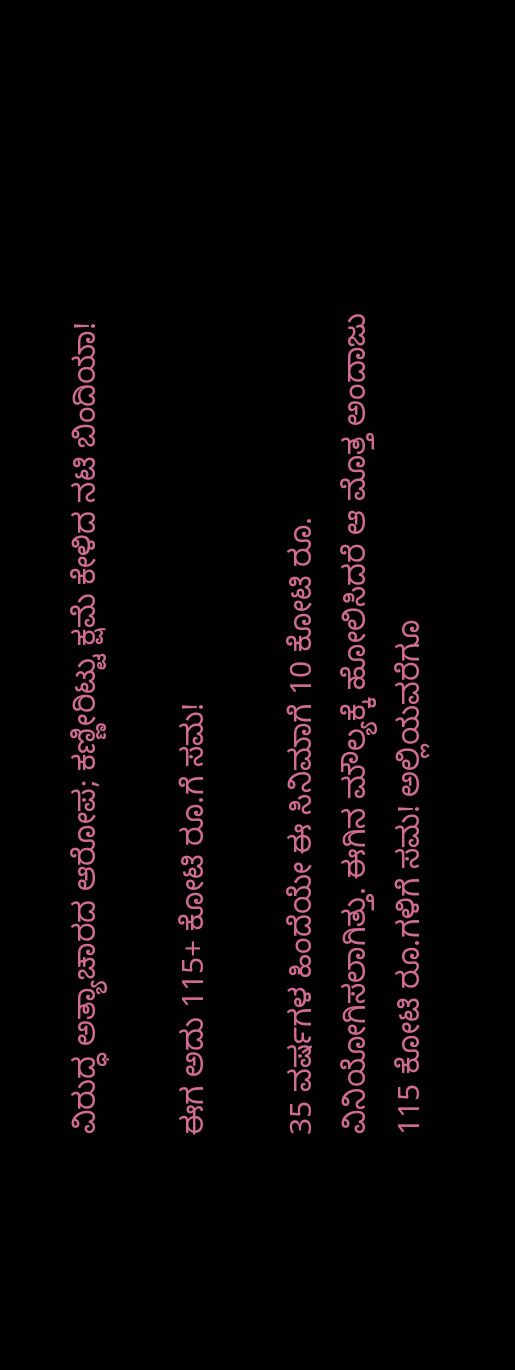ವಿರುದ್ಧ ಅತ್ಯಾಚಾರದ ಆರೋಪ; ಕಣ್ಣೀರಿಟ್ಟು ಕ್ಷಮೆ ಕೇಳಿದ ನಟಿ ಬಿಂದಿಯಾ!

ಈಗ ಅದು 115+ ಕೋಟಿ ರೂ.ಗೆ ಸಮ!

35 ವರ್ಷಗಳ ಹಿಂದೆಯೇ ಈ ಸಿನಿಮಾಗೆ 10 ಕೋಟಿ ರೂ. ವಿನಿಯೋಗಿಸಲಾಗಿತ್ತು. ಈಗಿನ ಮೌಲ್ಯಕ್ಕೆ ಹೋಲಿಸಿದರೆ ಆ ಮೊತ್ತ ಅಂದಾಜು 115 ಕೋಟಿ ರೂ.ಗಳಿಗೆ ಸಮ! ಅಲ್ಲಿಯವರೆಗೂ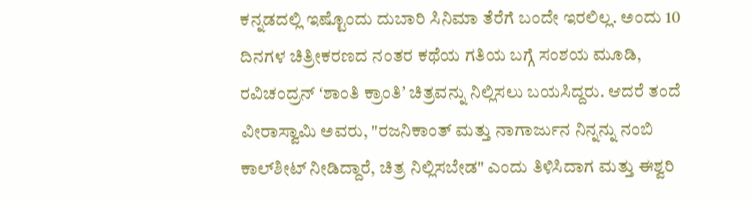ಕನ್ನಡದಲ್ಲಿ ಇಷ್ಟೊಂದು ದುಬಾರಿ ಸಿನಿಮಾ ತೆರೆಗೆ ಬಂದೇ ಇರಲಿಲ್ಲ. ಅಂದು 10 ದಿನಗಳ ಚಿತ್ರೀಕರಣದ ನಂತರ ಕಥೆಯ ಗತಿಯ ಬಗ್ಗೆ ಸಂಶಯ ಮೂಡಿ, ರವಿಚಂದ್ರನ್ ʻಶಾಂತಿ ಕ್ರಾಂತಿʼ ಚಿತ್ರವನ್ನು ನಿಲ್ಲಿಸಲು ಬಯಸಿದ್ದರು. ಆದರೆ ತಂದೆ ವೀರಾಸ್ವಾಮಿ ಅವರು, "ರಜನಿಕಾಂತ್ ಮತ್ತು ನಾಗಾರ್ಜುನ ನಿನ್ನನ್ನು ನಂಬಿ ಕಾಲ್‌ಶೀಟ್‌ ನೀಡಿದ್ದಾರೆ, ಚಿತ್ರ ನಿಲ್ಲಿಸಬೇಡ" ಎಂದು ತಿಳಿಸಿದಾಗ ಮತ್ತು ಈಶ್ವರಿ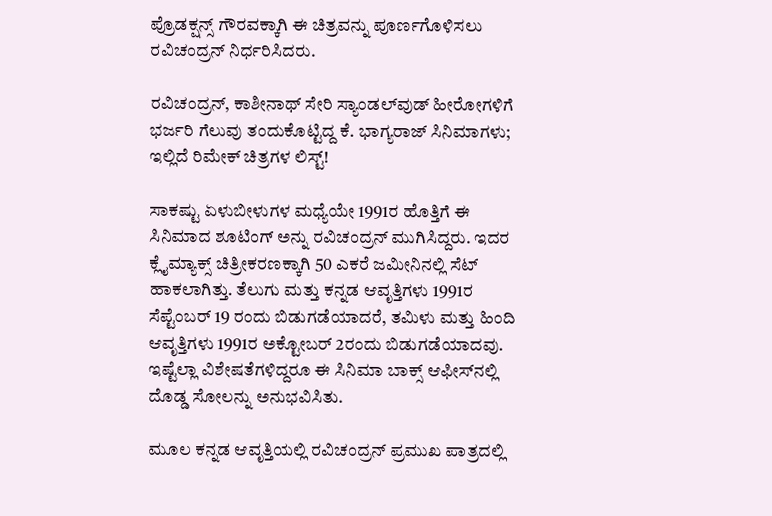ಪ್ರೊಡಕ್ಷನ್ಸ್ ಗೌರವಕ್ಕಾಗಿ ಈ ಚಿತ್ರವನ್ನು ಪೂರ್ಣಗೊಳಿಸಲು ರವಿಚಂದ್ರನ್‌ ನಿರ್ಧರಿಸಿದರು.

ರವಿಚಂದ್ರನ್‌, ಕಾಶೀನಾಥ್‌ ಸೇರಿ ಸ್ಯಾಂಡಲ್‌ವುಡ್‌ ಹೀರೋಗಳಿಗೆ ಭರ್ಜರಿ ಗೆಲುವು ತಂದುಕೊಟ್ಟಿದ್ದ ಕೆ. ಭಾಗ್ಯರಾಜ್‌ ಸಿನಿಮಾಗಳು; ಇಲ್ಲಿದೆ ರಿಮೇಕ್‌ ಚಿತ್ರಗಳ ಲಿಸ್ಟ್!

ಸಾಕಷ್ಟು ಏಳುಬೀಳುಗಳ ಮಧ್ಯೆಯೇ 1991ರ ಹೊತ್ತಿಗೆ ಈ ಸಿನಿಮಾದ ಶೂಟಿಂಗ್‌ ಅನ್ನು ರವಿಚಂದ್ರನ್‌ ಮುಗಿಸಿದ್ದರು. ಇದರ ಕ್ಲೈಮ್ಯಾಕ್ಸ್ ಚಿತ್ರೀಕರಣಕ್ಕಾಗಿ 50 ಎಕರೆ ಜಮೀನಿನಲ್ಲಿ ಸೆಟ್‌ ಹಾಕಲಾಗಿತ್ತು. ತೆಲುಗು ಮತ್ತು ಕನ್ನಡ ಆವೃತ್ತಿಗಳು 1991ರ ಸೆಪ್ಟೆಂಬರ್ 19 ರಂದು ಬಿಡುಗಡೆಯಾದರೆ, ತಮಿಳು ಮತ್ತು ಹಿಂದಿ ಆವೃತ್ತಿಗಳು 1991ರ ಅಕ್ಟೋಬರ್ 2ರಂದು ಬಿಡುಗಡೆಯಾದವು. ಇಷ್ಟೆಲ್ಲಾ ವಿಶೇಷತೆಗಳಿದ್ದರೂ ಈ ಸಿನಿಮಾ ಬಾಕ್ಸ್ ಆಫೀಸ್‌ನಲ್ಲಿ ದೊಡ್ಡ ಸೋಲನ್ನು ಅನುಭವಿಸಿತು.

ಮೂಲ ಕನ್ನಡ ಆವೃತ್ತಿಯಲ್ಲಿ ರವಿಚಂದ್ರನ್ ಪ್ರಮುಖ ಪಾತ್ರದಲ್ಲಿ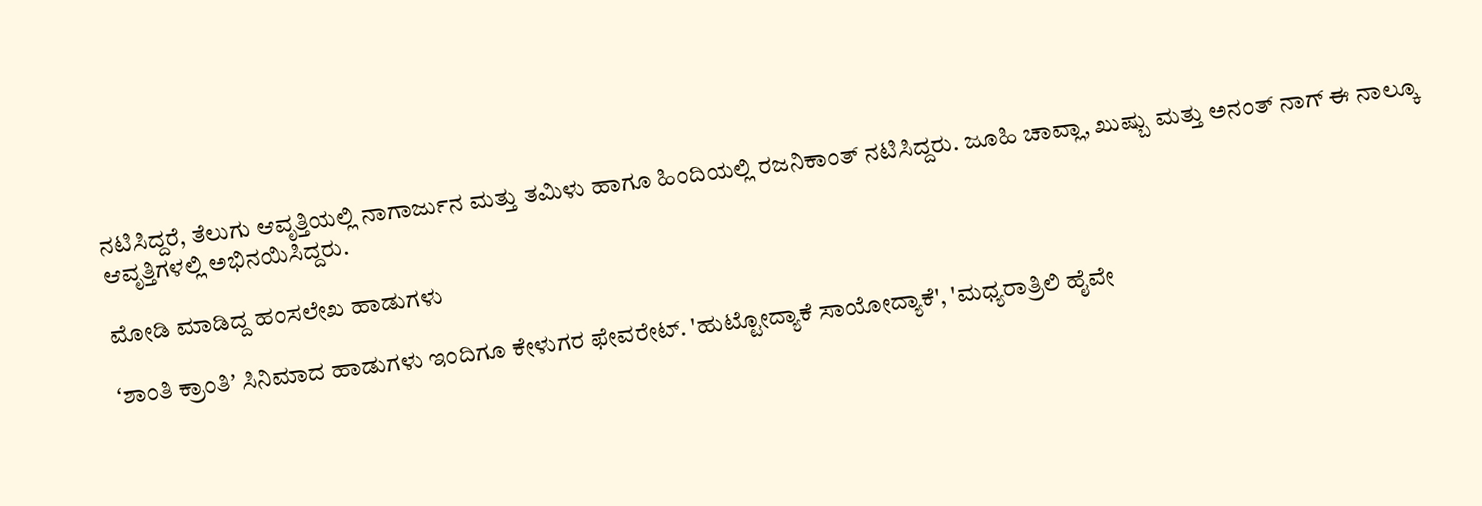ನಟಿಸಿದ್ದರೆ, ತೆಲುಗು ಆವೃತ್ತಿಯಲ್ಲಿ ನಾಗಾರ್ಜುನ ಮತ್ತು ತಮಿಳು ಹಾಗೂ ಹಿಂದಿಯಲ್ಲಿ ರಜನಿಕಾಂತ್ ನಟಿಸಿದ್ದರು. ಜೂಹಿ ಚಾವ್ಲಾ, ಖುಷ್ಬು ಮತ್ತು ಅನಂತ್ ನಾಗ್ ಈ ನಾಲ್ಕೂ ಆವೃತ್ತಿಗಳಲ್ಲಿ ಅಭಿನಯಿಸಿದ್ದರು.

ಮೋಡಿ ಮಾಡಿದ್ದ ಹಂಸಲೇಖ ಹಾಡುಗಳು

ʻಶಾಂತಿ ಕ್ರಾಂತಿʼ ಸಿನಿಮಾದ ಹಾಡುಗಳು ಇಂದಿಗೂ ಕೇಳುಗರ ಫೇವರೇಟ್‌. 'ಹುಟ್ಟೋದ್ಯಾಕೆ ಸಾಯೋದ್ಯಾಕೆ', 'ಮಧ್ಯರಾತ್ರಿಲಿ ಹೈವೇ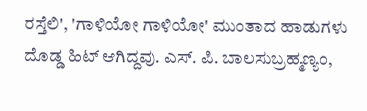ರಸ್ತೆಲಿ', 'ಗಾಳಿಯೋ ಗಾಳಿಯೋ' ಮುಂತಾದ ಹಾಡುಗಳು ದೊಡ್ಡ ಹಿಟ್‌ ಆಗಿದ್ದವು. ಎಸ್‌. ಪಿ. ಬಾಲಸುಬ್ರಹ್ಮಣ್ಯಂ,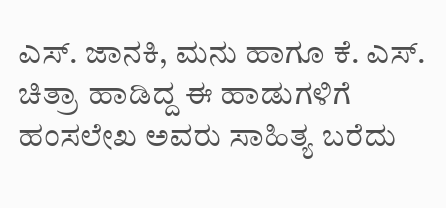ಎಸ್‌. ಜಾನಕಿ, ಮನು ಹಾಗೂ ಕೆ. ಎಸ್‌. ಚಿತ್ರಾ ಹಾಡಿದ್ದ ಈ ಹಾಡುಗಳಿಗೆ ಹಂಸಲೇಖ ಅವರು ಸಾಹಿತ್ಯ ಬರೆದು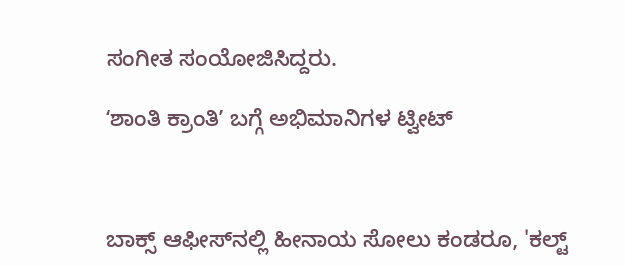ಸಂಗೀತ ಸಂಯೋಜಿಸಿದ್ದರು.

ʻಶಾಂತಿ ಕ್ರಾಂತಿʼ ಬಗ್ಗೆ ಅಭಿಮಾನಿಗಳ ಟ್ವೀಟ್‌



ಬಾಕ್ಸ್‌ ಆಫೀಸ್‌ನಲ್ಲಿ ಹೀನಾಯ ಸೋಲು ಕಂಡರೂ, 'ಕಲ್ಟ್‌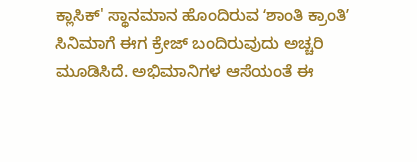ಕ್ಲಾಸಿಕ್‌' ಸ್ಥಾನಮಾನ ಹೊಂದಿರುವ ʻಶಾಂತಿ ಕ್ರಾಂತಿʼ ಸಿನಿಮಾಗೆ ಈಗ ಕ್ರೇಜ್‌ ಬಂದಿರುವುದು ಅಚ್ಚರಿ ಮೂಡಿಸಿದೆ. ಅಭಿಮಾನಿಗಳ ಆಸೆಯಂತೆ ಈ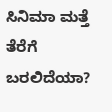ಸಿನಿಮಾ ಮತ್ತೆ ತೆರೆಗೆ ಬರಲಿದೆಯಾ?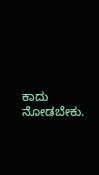ಕಾದು ನೋಡಬೇಕು.